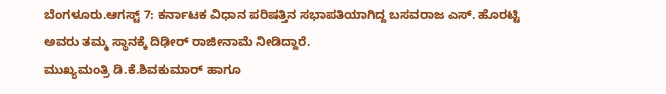ಬೆಂಗಳೂರು.ಆಗಸ್ಟ್ 7: ಕರ್ನಾಟಕ ವಿಧಾನ ಪರಿಷತ್ತಿನ ಸಭಾಪತಿಯಾಗಿದ್ದ ಬಸವರಾಜ ಎಸ್. ಹೊರಟ್ಟಿ ಅವರು ತಮ್ಮ ಸ್ಥಾನಕ್ಕೆ ದಿಢೀರ್ ರಾಜೀನಾಮೆ ನೀಡಿದ್ದಾರೆ.
ಮುಖ್ಯಮಂತ್ರಿ ಡಿ.ಕೆ.ಶಿವಕುಮಾರ್ ಹಾಗೂ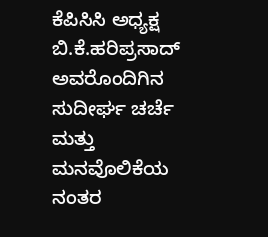ಕೆಪಿಸಿಸಿ ಅಧ್ಯಕ್ಷ ಬಿ.ಕೆ.ಹರಿಪ್ರಸಾದ್ ಅವರೊಂದಿಗಿನ ಸುದೀರ್ಘ ಚರ್ಚೆ ಮತ್ತು ಮನವೊಲಿಕೆಯ ನಂತರ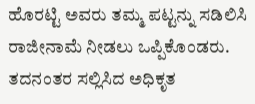ಹೊರಟ್ಟಿ ಅವರು ತಮ್ಮ ಪಟ್ಟನ್ನು ಸಡಿಲಿಸಿ ರಾಜೀನಾಮೆ ನೀಡಲು ಒಪ್ಪಿಕೊಂಡರು. ತದನಂತರ ಸಲ್ಲಿಸಿದ ಅಧಿಕೃತ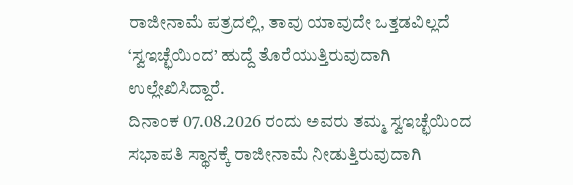ರಾಜೀನಾಮೆ ಪತ್ರದಲ್ಲಿ, ತಾವು ಯಾವುದೇ ಒತ್ತಡವಿಲ್ಲದೆ ‘ಸ್ವಇಚ್ಛೆಯಿಂದ’ ಹುದ್ದೆ ತೊರೆಯುತ್ತಿರುವುದಾಗಿ ಉಲ್ಲೇಖಿಸಿದ್ದಾರೆ.
ದಿನಾಂಕ 07.08.2026 ರಂದು ಅವರು ತಮ್ಮ ಸ್ವಇಚ್ಛೆಯಿಂದ ಸಭಾಪತಿ ಸ್ಥಾನಕ್ಕೆ ರಾಜೀನಾಮೆ ನೀಡುತ್ತಿರುವುದಾಗಿ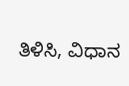ತಿಳಿಸಿ, ವಿಧಾನ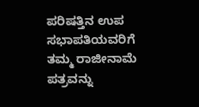ಪರಿಷತ್ತಿನ ಉಪ ಸಭಾಪತಿಯವರಿಗೆ ತಮ್ಮ ರಾಜೀನಾಮೆ ಪತ್ರವನ್ನು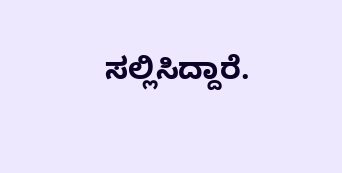ಸಲ್ಲಿಸಿದ್ದಾರೆ.